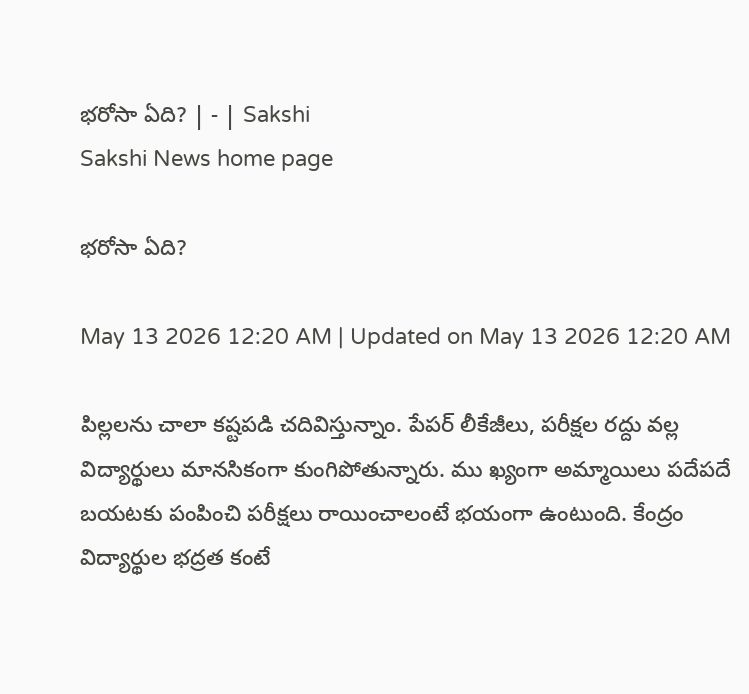భరోసా ఏది? | - | Sakshi
Sakshi News home page

భరోసా ఏది?

May 13 2026 12:20 AM | Updated on May 13 2026 12:20 AM

పిల్లలను చాలా కష్టపడి చదివిస్తున్నాం. పేపర్‌ లీకేజీలు, పరీక్షల రద్దు వల్ల విద్యార్థులు మానసికంగా కుంగిపోతున్నారు. ము ఖ్యంగా అమ్మాయిలు పదేపదే బయటకు పంపించి పరీక్షలు రాయించాలంటే భయంగా ఉంటుంది. కేంద్రం విద్యార్థుల భద్రత కంటే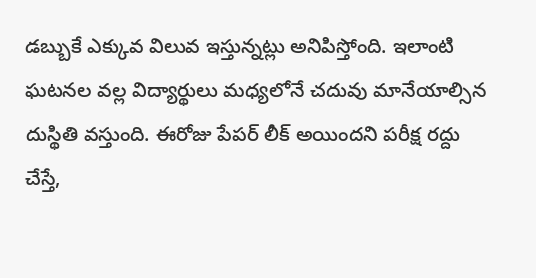డబ్బుకే ఎక్కువ విలువ ఇస్తున్నట్లు అనిపిస్తోంది. ఇలాంటి ఘటనల వల్ల విద్యార్థులు మధ్యలోనే చదువు మానేయాల్సిన దుస్థితి వస్తుంది. ఈరోజు పేపర్‌ లీక్‌ అయిందని పరీక్ష రద్దు చేస్తే,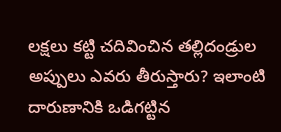లక్షలు కట్టి చదివించిన తల్లిదండ్రుల అప్పులు ఎవరు తీరుస్తారు? ఇలాంటి దారుణానికి ఒడిగట్టిన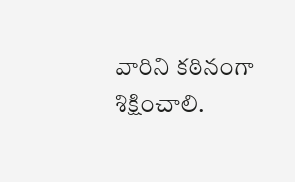వారిని కఠినంగా శిక్షించాలి.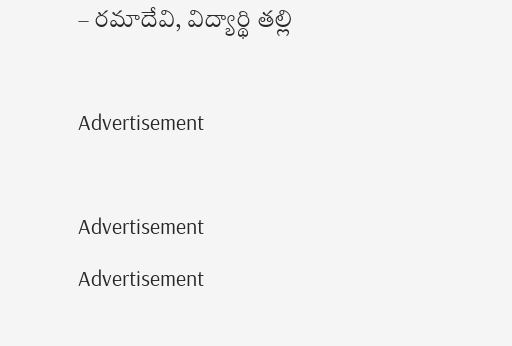– రమాదేవి, విద్యార్థి తల్లి

Advertisement

Advertisement
Advertisement